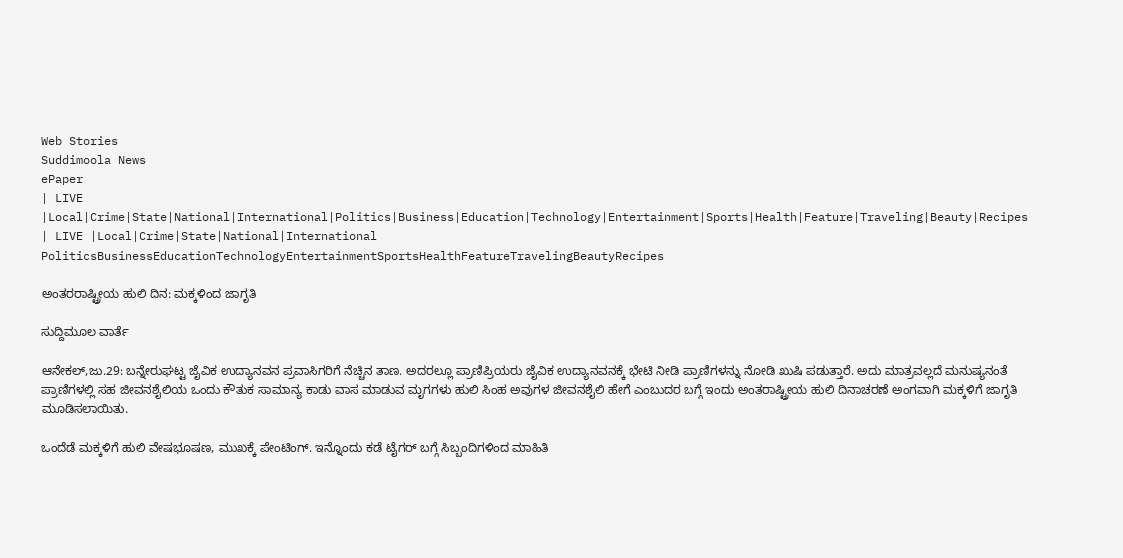Web Stories
Suddimoola News
ePaper
| LIVE |Local|Crime|State|National|International|Politics|Business|Education|Technology|Entertainment|Sports|Health|Feature|Traveling|Beauty|Recipes
| LIVE |Local|Crime|State|National|International
PoliticsBusinessEducationTechnologyEntertainmentSportsHealthFeatureTravelingBeautyRecipes

ಅಂತರರಾಷ್ಟ್ರೀಯ ಹುಲಿ ದಿನ: ಮಕ್ಕಳಿಂದ ಜಾಗೃತಿ

ಸುದ್ದಿಮೂಲ ವಾರ್ತೆ

ಆನೇಕಲ್,ಜು.29: ಬನ್ನೇರುಘಟ್ಟ ಜೈವಿಕ ಉದ್ಯಾನವನ ಪ್ರವಾಸಿಗರಿಗೆ ನೆಚ್ಚಿನ ತಾಣ. ಅದರಲ್ಲೂ ಪ್ರಾಣಿಪ್ರಿಯರು ಜೈವಿಕ ಉದ್ಯಾನವನಕ್ಕೆ ಭೇಟಿ ನೀಡಿ ಪ್ರಾಣಿಗಳನ್ನು ನೋಡಿ ಖುಷಿ ಪಡುತ್ತಾರೆ. ಅದು ಮಾತ್ರವಲ್ಲದೆ ಮನುಷ್ಯನಂತೆ ಪ್ರಾಣಿಗಳಲ್ಲಿ ಸಹ ಜೀವನಶೈಲಿಯ ಒಂದು ಕೌತುಕ ಸಾಮಾನ್ಯ ಕಾಡು ವಾಸ ಮಾಡುವ ಮೃಗಗಳು ಹುಲಿ ಸಿಂಹ ಅವುಗಳ ಜೀವನಶೈಲಿ ಹೇಗೆ ಎಂಬುದರ ಬಗ್ಗೆ ಇಂದು ಅಂತರಾಷ್ಟ್ರೀಯ ಹುಲಿ ದಿನಾಚರಣೆ ಅಂಗವಾಗಿ ಮಕ್ಕಳಿಗೆ ಜಾಗೃತಿ ಮೂಡಿಸಲಾಯಿತು.

ಒಂದೆಡೆ ಮಕ್ಕಳಿಗೆ ಹುಲಿ ವೇಷಭೂಷಣ, ಮುಖಕ್ಕೆ ಪೇಂಟಿಂಗ್. ಇನ್ನೊಂದು ಕಡೆ ಟೈಗರ್ ಬಗ್ಗೆ ಸಿಬ್ಬಂದಿಗಳಿಂದ ಮಾಹಿತಿ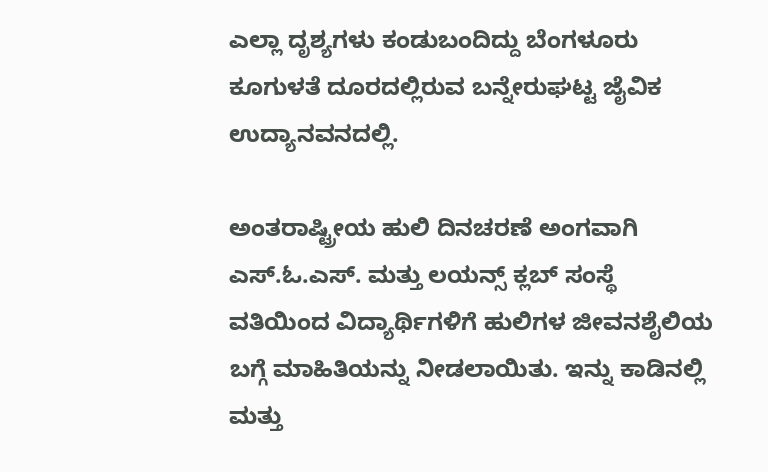ಎಲ್ಲಾ ದೃಶ್ಯಗಳು ಕಂಡುಬಂದಿದ್ದು ಬೆಂಗಳೂರು ಕೂಗುಳತೆ ದೂರದಲ್ಲಿರುವ ಬನ್ನೇರುಘಟ್ಟ ಜೈವಿಕ ಉದ್ಯಾನವನದಲ್ಲಿ.

ಅಂತರಾಷ್ಟ್ರೀಯ ಹುಲಿ ದಿನಚರಣೆ ಅಂಗವಾಗಿ ಎಸ್.ಓ.ಎಸ್. ಮತ್ತು ಲಯನ್ಸ್ ಕ್ಲಬ್ ಸಂಸ್ಥೆ ವತಿಯಿಂದ ವಿದ್ಯಾರ್ಥಿಗಳಿಗೆ ಹುಲಿಗಳ ಜೀವನಶೈಲಿಯ ಬಗ್ಗೆ ಮಾಹಿತಿಯನ್ನು ನೀಡಲಾಯಿತು. ಇನ್ನು ಕಾಡಿನಲ್ಲಿ ಮತ್ತು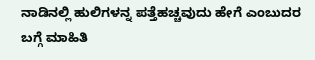ನಾಡಿನಲ್ಲಿ ಹುಲಿಗಳನ್ನ ಪತ್ತೆಹಚ್ಚವುದು ಹೇಗೆ ಎಂಬುದರ ಬಗ್ಗೆ ಮಾಹಿತಿ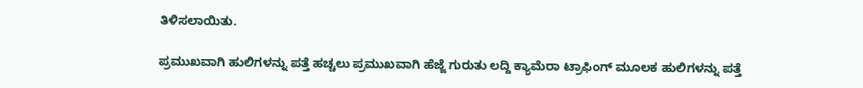ತಿಳಿಸಲಾಯಿತು.

ಪ್ರಮುಖವಾಗಿ ಹುಲಿಗಳನ್ನು ಪತ್ತೆ ಹಚ್ಚಲು ಪ್ರಮುಖವಾಗಿ ಹೆಜ್ಜೆ ಗುರುತು ಲದ್ದಿ ಕ್ಯಾಮೆರಾ ಟ್ರಾಫಿಂಗ್ ಮೂಲಕ ಹುಲಿಗಳನ್ನು ಪತ್ತೆ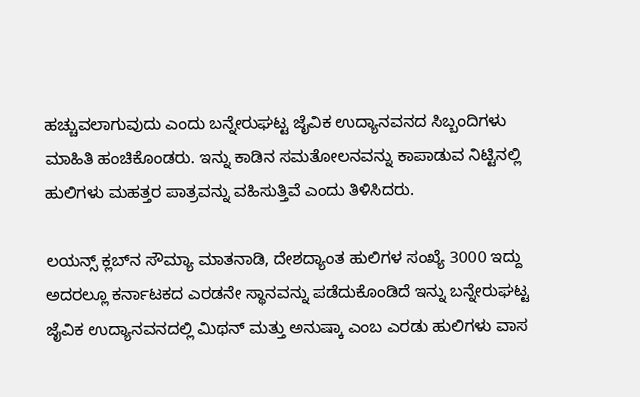ಹಚ್ಚುವಲಾಗುವುದು ಎಂದು ಬನ್ನೇರುಘಟ್ಟ ಜೈವಿಕ ಉದ್ಯಾನವನದ ಸಿಬ್ಬಂದಿಗಳು ಮಾಹಿತಿ ಹಂಚಿಕೊಂಡರು. ಇನ್ನು ಕಾಡಿನ ಸಮತೋಲನವನ್ನು ಕಾಪಾಡುವ ನಿಟ್ಟಿನಲ್ಲಿ ಹುಲಿಗಳು ಮಹತ್ತರ ಪಾತ್ರವನ್ನು ವಹಿಸುತ್ತಿವೆ ಎಂದು ತಿಳಿಸಿದರು.

ಲಯನ್ಸ್‌ ಕ್ಲಬ್‌ನ ಸೌಮ್ಯಾ ಮಾತನಾಡಿ, ದೇಶದ್ಯಾಂತ ಹುಲಿಗಳ ಸಂಖ್ಯೆ 3000 ಇದ್ದು ಅದರಲ್ಲೂ ಕರ್ನಾಟಕದ ಎರಡನೇ ಸ್ಥಾನವನ್ನು ಪಡೆದುಕೊಂಡಿದೆ ಇನ್ನು ಬನ್ನೇರುಘಟ್ಟ ಜೈವಿಕ ಉದ್ಯಾನವನದಲ್ಲಿ ಮಿಥನ್ ಮತ್ತು ಅನುಷ್ಕಾ ಎಂಬ ಎರಡು ಹುಲಿಗಳು ವಾಸ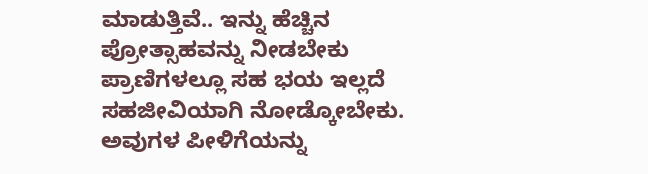ಮಾಡುತ್ತಿವೆ.. ಇನ್ನು ಹೆಚ್ಚಿನ ಪ್ರೋತ್ಸಾಹವನ್ನು ನೀಡಬೇಕು ಪ್ರಾಣಿಗಳಲ್ಲೂ ಸಹ ಭಯ ಇಲ್ಲದೆ ಸಹಜೀವಿಯಾಗಿ ನೋಡ್ಕೋಬೇಕು. ಅವುಗಳ ಪೀಳಿಗೆಯನ್ನು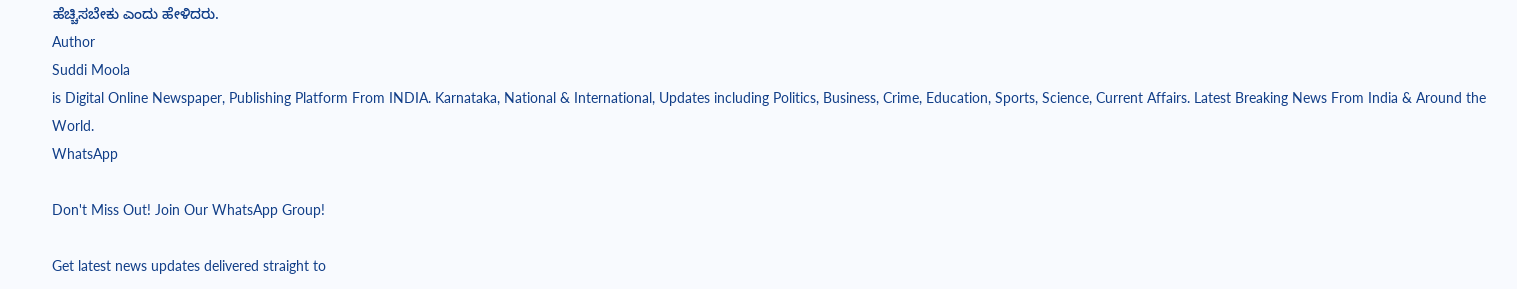ಹೆಚ್ಚಿಸಬೇಕು ಎಂದು ಹೇಳಿದರು.
Author
Suddi Moola
is Digital Online Newspaper, Publishing Platform From INDIA. Karnataka, National & International, Updates including Politics, Business, Crime, Education, Sports, Science, Current Affairs. Latest Breaking News From India & Around the World.
WhatsApp

Don't Miss Out! Join Our WhatsApp Group!

Get latest news updates delivered straight to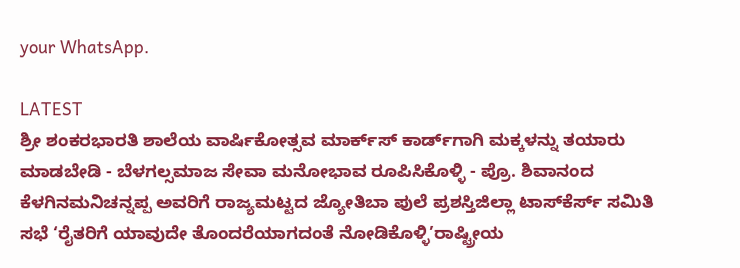your WhatsApp.

LATEST
ಶ್ರೀ ಶಂಕರಭಾರತಿ ಶಾಲೆಯ ವಾರ್ಷಿಕೋತ್ಸವ ಮಾರ್ಕ್‌ಸ್‌ ಕಾರ್ಡ್‌ಗಾಗಿ ಮಕ್ಕಳನ್ನು ತಯಾರು ಮಾಡಬೇಡಿ - ಬೆಳಗಲ್ಸಮಾಜ ಸೇವಾ ಮನೋಭಾವ ರೂಪಿಸಿಕೊಳ್ಳಿ - ಪ್ರೊ. ಶಿವಾನಂದ ಕೆಳಗಿನಮನಿಚನ್ನಪ್ಪ ಅವರಿಗೆ ರಾಜ್ಯಮಟ್ಟದ ಜ್ಯೋತಿಬಾ ಪುಲೆ ಪ್ರಶಸ್ತಿಜಿಲ್ಲಾ ಟಾಸ್‌‌ಕೆರ್ಸ್ ಸಮಿತಿ ಸಭೆ ‘ರೈತರಿಗೆ ಯಾವುದೇ ತೊಂದರೆಯಾಗದಂತೆ ನೋಡಿಕೊಳ್ಳಿ’ರಾಷ್ಟ್ರೀಯ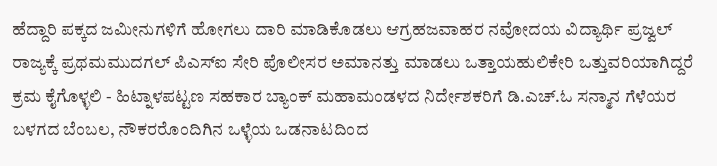ಹೆದ್ದಾರಿ ಪಕ್ಕದ ಜಮೀನುಗಳಿಗೆ ಹೋಗಲು ದಾರಿ ಮಾಡಿಕೊಡಲು ಆಗ್ರಹಜವಾಹರ ನವೋದಯ ವಿದ್ಯಾರ್ಥಿ ಪ್ರಜ್ವಲ್ ರಾಜ್ಯಕ್ಕೆ ಪ್ರಥಮಮುದಗಲ್ ಪಿಎಸ್‌ಐ ಸೇರಿ ಪೊಲೀಸರ ಅಮಾನತ್ತು ಮಾಡಲು ಒತ್ತಾಯಹುಲಿಕೇರಿ ಒತ್ತುವರಿಯಾಗಿದ್ದರೆ ಕ್ರಮ ಕೈಗೊಳ್ಳಲಿ - ಹಿಟ್ನಾಳಪಟ್ಟಣ ಸಹಕಾರ ಬ್ಯಾಂಕ್ ಮಹಾಮಂಡಳದ ನಿರ್ದೇಶಕರಿಗೆ ಡಿ.ಎಚ್.ಓ ಸನ್ಮಾನ ಗೆಳೆಯರ ಬಳಗದ ಬೆಂಬಲ, ನೌಕರರೊಂದಿಗಿನ ಒಳ್ಳೆಯ ಒಡನಾಟದಿಂದ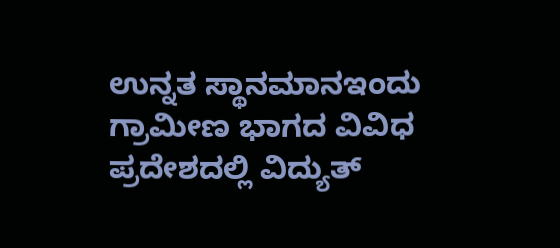ಉನ್ನತ ಸ್ಥಾನಮಾನಇಂದು ಗ್ರಾಮೀಣ ಭಾಗದ ವಿವಿಧ ಪ್ರದೇಶದಲ್ಲಿ ವಿದ್ಯುತ್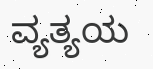ವ್ಯತ್ಯಯ